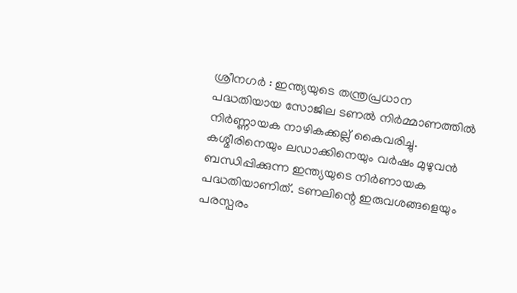ശ്രീനഗർ : ഇന്ത്യയുടെ തന്ത്രപ്രധാന പദ്ധതിയായ സോജില ടണൽ നിർമ്മാണത്തിൽ നിർണ്ണായക നാഴികക്കല്ല് കൈവരിച്ചു. കശ്മീരിനെയും ലഡാക്കിനെയും വർഷം മുഴുവൻ ബന്ധിപ്പിക്കുന്ന ഇന്ത്യയുടെ നിർണായക പദ്ധതിയാണിത്. ടണലിന്റെ ഇരുവശങ്ങളെയും പരസ്പരം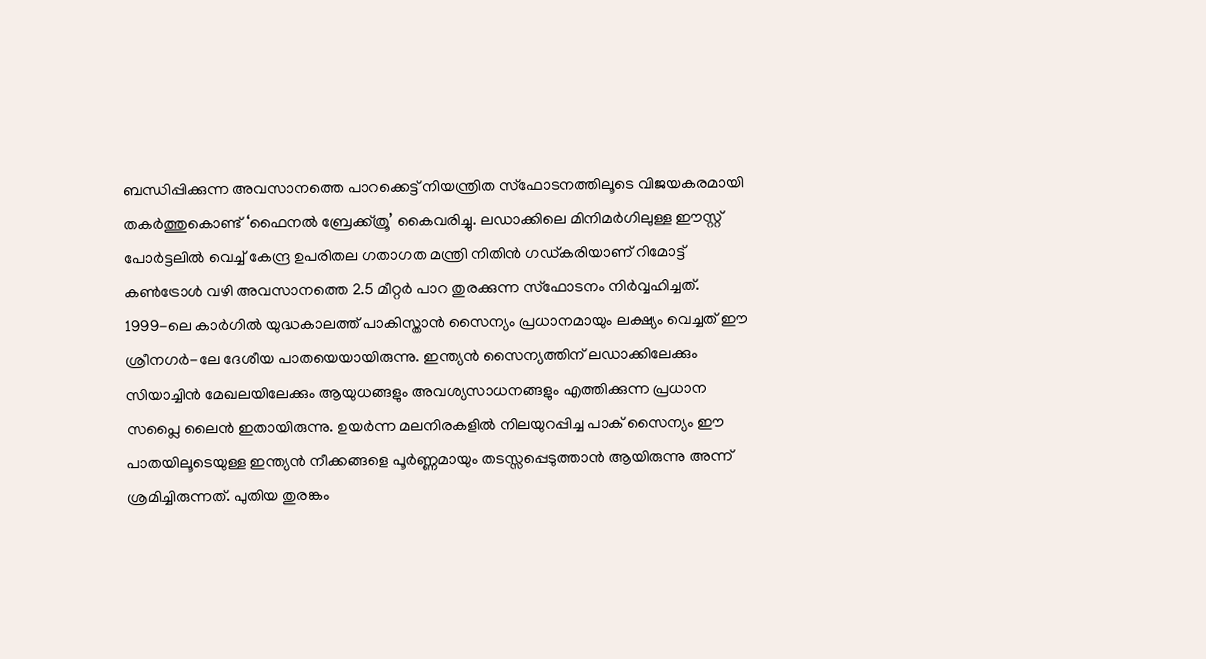ബന്ധിപ്പിക്കുന്ന അവസാനത്തെ പാറക്കെട്ട് നിയന്ത്രിത സ്ഫോടനത്തിലൂടെ വിജയകരമായി തകർത്തുകൊണ്ട് ‘ഫൈനൽ ബ്രേക്ക്ത്രൂ’ കൈവരിച്ചു. ലഡാക്കിലെ മിനിമർഗിലുള്ള ഈസ്റ്റ് പോർട്ടലിൽ വെച്ച് കേന്ദ്ര ഉപരിതല ഗതാഗത മന്ത്രി നിതിൻ ഗഡ്കരിയാണ് റിമോട്ട് കൺട്രോൾ വഴി അവസാനത്തെ 2.5 മീറ്റർ പാറ തുരക്കുന്ന സ്ഫോടനം നിർവ്വഹിച്ചത്.
1999-ലെ കാർഗിൽ യുദ്ധകാലത്ത് പാകിസ്താൻ സൈന്യം പ്രധാനമായും ലക്ഷ്യം വെച്ചത് ഈ ശ്രീനഗർ-ലേ ദേശീയ പാതയെയായിരുന്നു. ഇന്ത്യൻ സൈന്യത്തിന് ലഡാക്കിലേക്കും സിയാച്ചിൻ മേഖലയിലേക്കും ആയുധങ്ങളും അവശ്യസാധനങ്ങളും എത്തിക്കുന്ന പ്രധാന സപ്ലൈ ലൈൻ ഇതായിരുന്നു. ഉയർന്ന മലനിരകളിൽ നിലയുറപ്പിച്ച പാക് സൈന്യം ഈ പാതയിലൂടെയുള്ള ഇന്ത്യൻ നീക്കങ്ങളെ പൂർണ്ണമായും തടസ്സപ്പെടുത്താൻ ആയിരുന്നു അന്ന് ശ്രമിച്ചിരുന്നത്. പുതിയ തുരങ്കം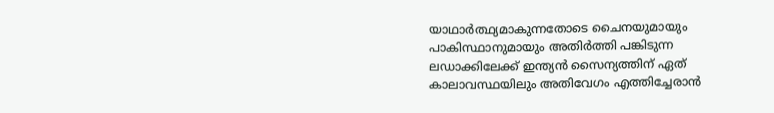യാഥാർത്ഥ്യമാകുന്നതോടെ ചൈനയുമായും പാകിസ്ഥാനുമായും അതിർത്തി പങ്കിടുന്ന ലഡാക്കിലേക്ക് ഇന്ത്യൻ സൈന്യത്തിന് ഏത് കാലാവസ്ഥയിലും അതിവേഗം എത്തിച്ചേരാൻ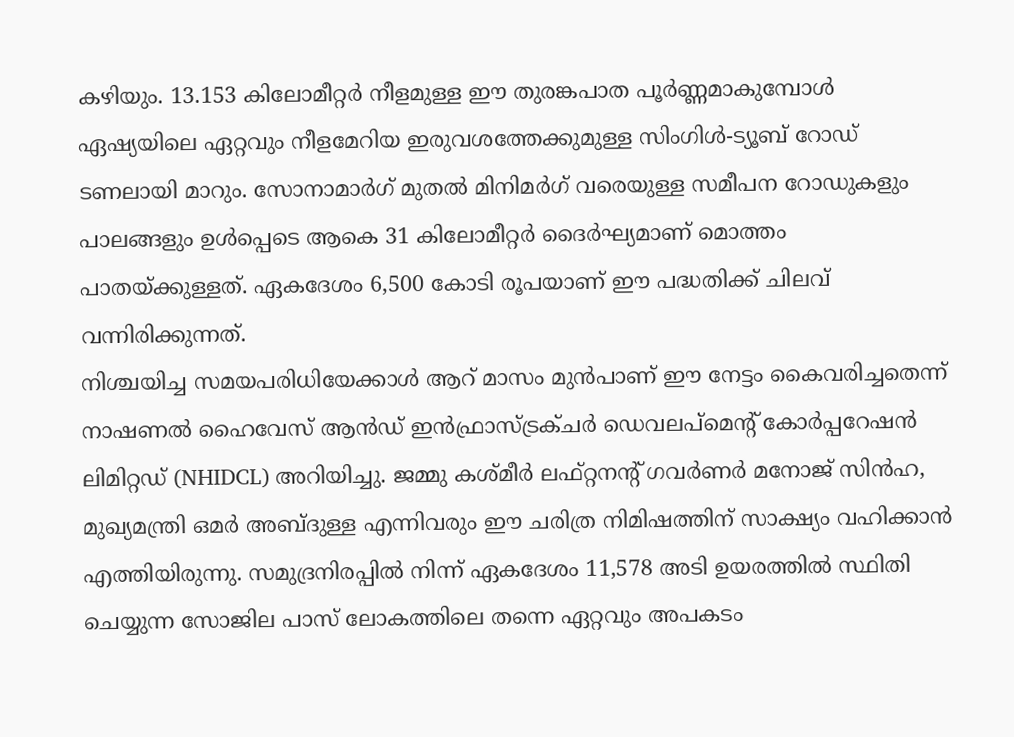കഴിയും. 13.153 കിലോമീറ്റർ നീളമുള്ള ഈ തുരങ്കപാത പൂർണ്ണമാകുമ്പോൾ ഏഷ്യയിലെ ഏറ്റവും നീളമേറിയ ഇരുവശത്തേക്കുമുള്ള സിംഗിൾ-ട്യൂബ് റോഡ് ടണലായി മാറും. സോനാമാർഗ് മുതൽ മിനിമർഗ് വരെയുള്ള സമീപന റോഡുകളും പാലങ്ങളും ഉൾപ്പെടെ ആകെ 31 കിലോമീറ്റർ ദൈർഘ്യമാണ് മൊത്തം പാതയ്ക്കുള്ളത്. ഏകദേശം 6,500 കോടി രൂപയാണ് ഈ പദ്ധതിക്ക് ചിലവ് വന്നിരിക്കുന്നത്.
നിശ്ചയിച്ച സമയപരിധിയേക്കാൾ ആറ് മാസം മുൻപാണ് ഈ നേട്ടം കൈവരിച്ചതെന്ന് നാഷണൽ ഹൈവേസ് ആൻഡ് ഇൻഫ്രാസ്ട്രക്ചർ ഡെവലപ്മെന്റ് കോർപ്പറേഷൻ ലിമിറ്റഡ് (NHIDCL) അറിയിച്ചു. ജമ്മു കശ്മീർ ലഫ്റ്റനന്റ് ഗവർണർ മനോജ് സിൻഹ, മുഖ്യമന്ത്രി ഒമർ അബ്ദുള്ള എന്നിവരും ഈ ചരിത്ര നിമിഷത്തിന് സാക്ഷ്യം വഹിക്കാൻ എത്തിയിരുന്നു. സമുദ്രനിരപ്പിൽ നിന്ന് ഏകദേശം 11,578 അടി ഉയരത്തിൽ സ്ഥിതി ചെയ്യുന്ന സോജില പാസ് ലോകത്തിലെ തന്നെ ഏറ്റവും അപകടം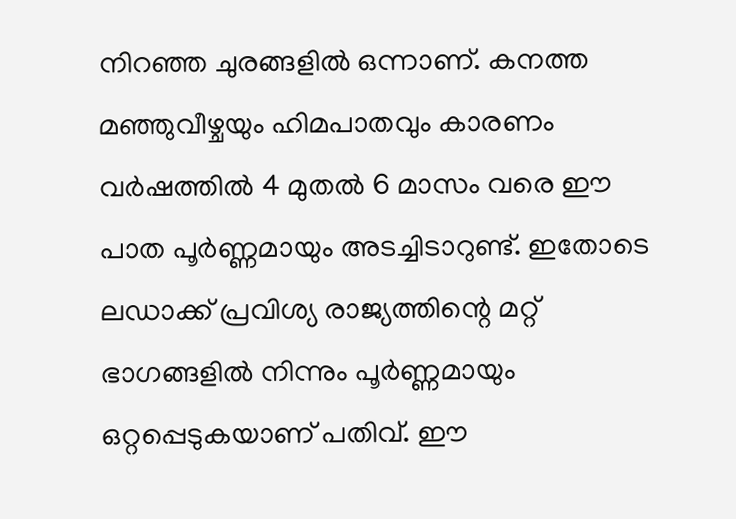നിറഞ്ഞ ചുരങ്ങളിൽ ഒന്നാണ്. കനത്ത മഞ്ഞുവീഴ്ചയും ഹിമപാതവും കാരണം വർഷത്തിൽ 4 മുതൽ 6 മാസം വരെ ഈ പാത പൂർണ്ണമായും അടച്ചിടാറുണ്ട്. ഇതോടെ ലഡാക്ക് പ്രവിശ്യ രാജ്യത്തിന്റെ മറ്റ് ഭാഗങ്ങളിൽ നിന്നും പൂർണ്ണമായും ഒറ്റപ്പെടുകയാണ് പതിവ്. ഈ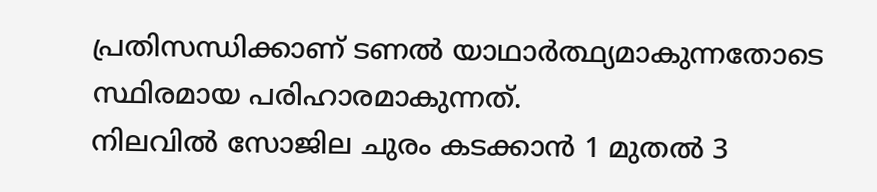പ്രതിസന്ധിക്കാണ് ടണൽ യാഥാർത്ഥ്യമാകുന്നതോടെ സ്ഥിരമായ പരിഹാരമാകുന്നത്.
നിലവിൽ സോജില ചുരം കടക്കാൻ 1 മുതൽ 3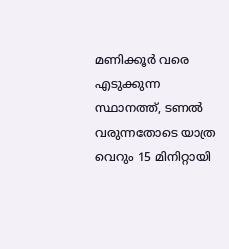മണിക്കൂർ വരെ എടുക്കുന്ന സ്ഥാനത്ത്, ടണൽ വരുന്നതോടെ യാത്ര വെറും 15 മിനിറ്റായി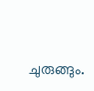ചുരുങ്ങും.